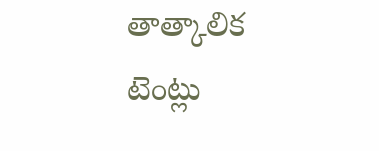తాత్కాలిక టెంట్లు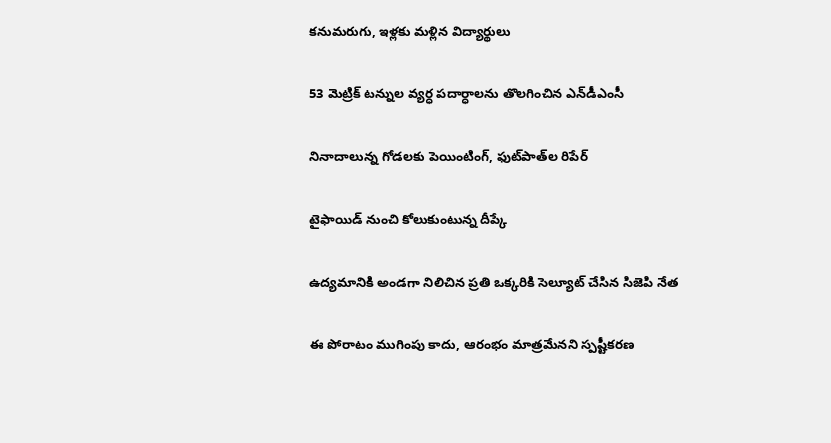కనుమరుగు, ఇళ్లకు మళ్లిన విద్యార్థులు

53 మెట్రిక్ టన్నుల వ్యర్ధ పదార్ధాలను తొలగించిన ఎన్‌డీఎంసీ

నినాదాలున్న గోడలకు పెయింటింగ్, ఫుట్‌పాత్‌ల రిపేర్

టైఫాయిడ్ నుంచి కోలుకుంటున్న దీప్కే

ఉద్యమానికి అండగా నిలిచిన ప్రతి ఒక్కరికి సెల్యూట్ చేసిన సిజెపి నేత

ఈ పోరాటం ముగింపు కాదు, ఆరంభం మాత్రమేనని స్పష్టీకరణ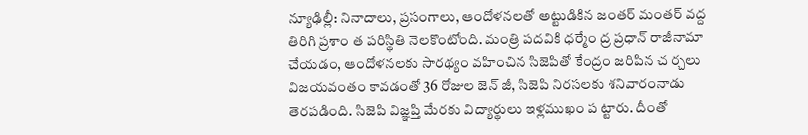న్యూఢిల్లీ: నినాదాలు, ప్రసంగాలు, ఆందోళనలతో అట్టుడికిన జంతర్ మంతర్ వద్ద తిరిగి ప్రశాం త పరిస్థితి నెలకొంటోంది. మంత్రి పదవికి ధర్మేం ద్ర ప్రధాన్ రాజీనామా చేయడం, ఆందోళనలకు సారథ్యం వహించిన సిజెపితో కేంద్రం జరిపిన చ ర్చలు విజయవంతం కావడంతో 36 రోజుల జెన్ జీ, సిజెపి నిరసలకు శనివారంనాడు తెరపడింది. సిజెపి విజ్ఞప్తి మేరకు విద్యార్థులు ఇళ్లముఖం ప ట్టారు. దీంతో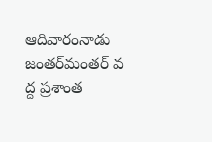ఆదివారంనాడు జంతర్‌మంతర్ వ ద్ద ప్రశాంత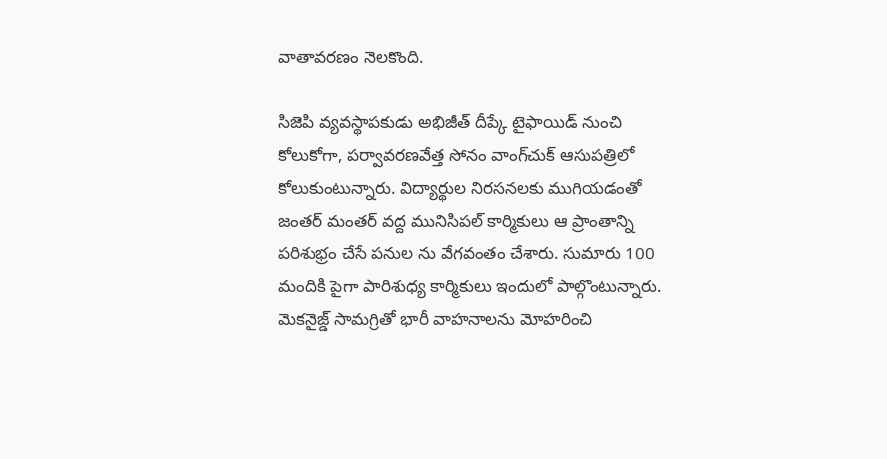వాతావరణం నెలకొంది.

సిజెపి వ్యవస్థాపకుడు అభిజీత్ దీప్కే టైఫాయిడ్ నుంచి కోలుకోగా, పర్వావరణవేత్త సోనం వాంగ్‌చుక్ ఆసుపత్రిలో కోలుకుంటున్నారు. విద్యార్థుల నిరసనలకు ముగియడంతో జంతర్ మంతర్ వద్ద మునిసిపల్ కార్మికులు ఆ ప్రాంతాన్ని పరిశుభ్రం చేసే పనుల ను వేగవంతం చేశారు. సుమారు 100 మందికి పైగా పారిశుధ్య కార్మికులు ఇందులో పాల్గొంటున్నారు. మెకనైజ్డ్ సామగ్రితో భారీ వాహనాలను మోహరించి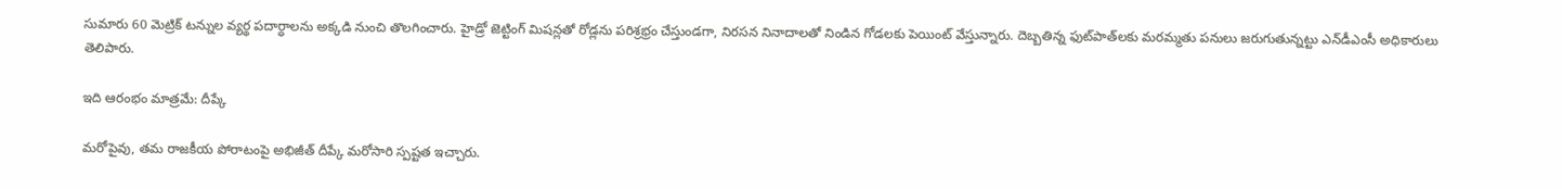సుమారు 60 మెట్రిక్ టన్నుల వ్యర్థ పదార్ధాలను అక్కడి నుంచి తొలగించారు. హైడ్రో జెట్టింగ్ మిషన్లతో రోడ్లను పరిశ్రభ్రం చేస్తుండగా, నిరసన నినాదాలతో నిండిన గోడలకు పెయింట్ వేస్తున్నారు. దెబ్బతిన్న ఫుట్‌పాత్‌లకు మరమ్మతు పనులు జరుగుతున్నట్టు ఎన్‌డీఎంసీ అధికారులు తెలిపారు.

ఇది ఆరంభం మాత్రమే: దీప్కే

మరోపైవు, తమ రాజకీయ పోరాటంపై అభిజీత్ దీప్కే మరోసారి స్పష్టత ఇచ్చారు.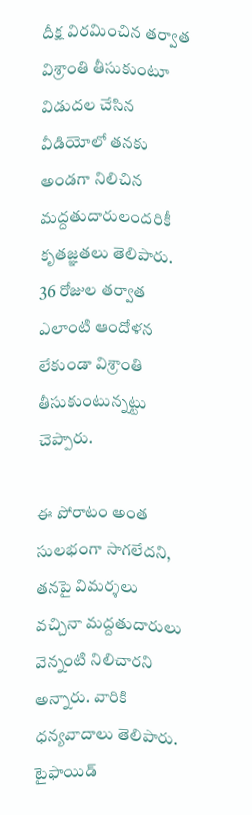దీక్ష విరమించిన తర్వాత విశ్రాంతి తీసుకుంటూ విడుదల చేసిన వీడియోలో తనకు అండగా నిలిచిన మద్దతుదారులందరికీ కృతజ్ఞతలు తెలిపారు. 36 రోజుల తర్వాత ఎలాంటి ఆందోళన లేకుండా విశ్రాంతి తీసుకుంటున్నట్టు చెప్పారు.

ఈ పోరాటం అంత సులభంగా సాగలేదని, తనపై విమర్శలు వచ్చినా మద్దతుదారులు వెన్నంటి నిలిచారని అన్నారు. వారికి ధన్యవాదాలు తెలిపారు. టైఫాయిడ్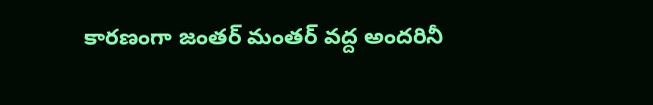కారణంగా జంతర్ మంతర్ వద్ద అందరినీ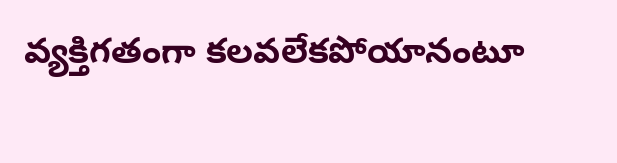వ్యక్తిగతంగా కలవలేకపోయానంటూ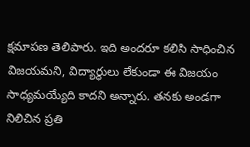క్షమాపణ తెలిపారు. ఇది అందరూ కలిసి సాధించిన విజయమని, విద్యార్థులు లేకుండా ఈ విజయం సాధ్యమయ్యేది కాదని అన్నారు. తనకు అండగా నిలిచిన ప్రతి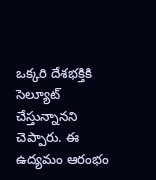ఒక్కరి దేశభక్తికి సెల్యూట్ చేస్తున్నానని చెప్పారు. ఈ ఉద్యమం ఆరంభం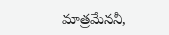మాత్రమేననీ,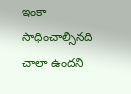ఇంకా సాధించాల్సినది చాలా ఉందని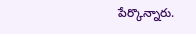పేర్కొన్నారు.